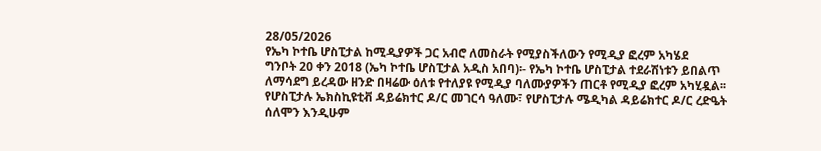28/05/2026
የኤካ ኮተቤ ሆስፒታል ከሚዲያዎች ጋር አብሮ ለመስራት የሚያስችለውን የሚዲያ ፎረም አካሄደ
ግንቦት 20 ቀን 2018 (ኤካ ኮተቤ ሆስፒታል አዲስ አበባ)፡- የኤካ ኮተቤ ሆስፒታል ተደራሽነቱን ይበልጥ ለማሳደግ ይረዳው ዘንድ በዛሬው ዕለቱ የተለያዩ የሚዲያ ባለሙያዎችን ጠርቶ የሚዲያ ፎረም አካሂዷል፡፡
የሆስፒታሉ ኤክስኪዩቲቭ ዳይሬክተር ዶ/ር መገርሳ ዓለሙ፣ የሆስፒታሉ ሜዲካል ዳይሬክተር ዶ/ር ረድዔት ሰለሞን እንዲሁም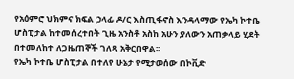የአዕምሮ ህክምና ክፍል ኃላፊ ዶ/ር እስጢፋኖስ እንዳላማው የኤካ ኮተቤ ሆስፒታል ከተመሰረተበት ጊዜ አንስቶ አስከ አሁን ያለውን አጠቃላይ ሂደት በተመለከተ ለጋዜጠኞች ገለጻ አቅርበዋል፡፡
የኤካ ኮተቤ ሆስፒታል በተለየ ሁኔታ የሚታወሰው በኮቪድ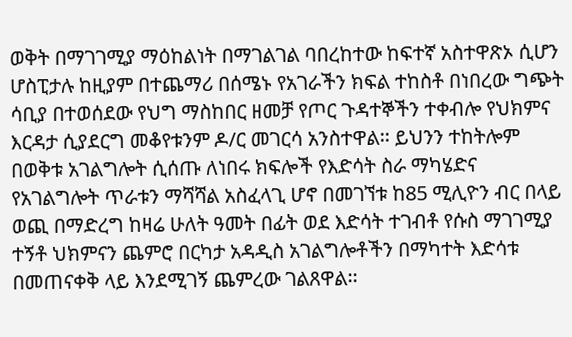ወቅት በማገገሚያ ማዕከልነት በማገልገል ባበረከተው ከፍተኛ አስተዋጽኦ ሲሆን ሆስፒታሉ ከዚያም በተጨማሪ በሰሜኑ የአገራችን ክፍል ተከስቶ በነበረው ግጭት ሳቢያ በተወሰደው የህግ ማስከበር ዘመቻ የጦር ጉዳተኞችን ተቀብሎ የህክምና እርዳታ ሲያደርግ መቆየቱንም ዶ/ር መገርሳ አንስተዋል፡፡ ይህንን ተከትሎም በወቅቱ አገልግሎት ሲሰጡ ለነበሩ ክፍሎች የእድሳት ስራ ማካሄድና የአገልግሎት ጥራቱን ማሻሻል አስፈላጊ ሆኖ በመገኘቱ ከ85 ሚሊዮን ብር በላይ ወጪ በማድረግ ከዛሬ ሁለት ዓመት በፊት ወደ እድሳት ተገብቶ የሱስ ማገገሚያ ተኝቶ ህክምናን ጨምሮ በርካታ አዳዲስ አገልግሎቶችን በማካተት እድሳቱ በመጠናቀቅ ላይ እንደሚገኝ ጨምረው ገልጸዋል፡፡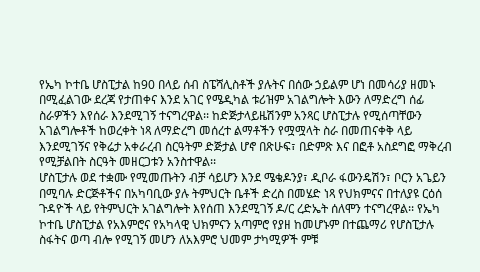የኤካ ኮተቤ ሆስፒታል ከ90 በላይ ሰብ ስፔሻሊስቶች ያሉትና በሰው ኃይልም ሆነ በመሳሪያ ዘመኑ በሚፈልገው ደረጃ የታጠቀና እንደ አገር የሜዲካል ቱሪዝም አገልግሎት እውን ለማድረግ ሰፊ ስራዎችን እየሰራ እንደሚገኝ ተናግረዋል፡፡ ከድጅታላይዜሽንም አንጻር ሆስፒታሉ የሚሰጣቸውን አገልግሎቶች ከወረቀት ነጻ ለማድረግ መሰረተ ልማቶችን የሟሟላት ስራ በመጠናቀቅ ላይ እንደሚገኝና የቅሬታ አቀራረብ ስርዓትም ድጅታል ሆኖ በጽሁፍ፣ በድምጽ እና በፎቶ አስደግፎ ማቅረብ የሚቻልበት ስርዓት መዘርጋቱን አንስተዋል፡፡
ሆስፒታሉ ወደ ተቋሙ የሚመጡትን ብቻ ሳይሆን እንደ ሜቄዶንያ፣ ዲቦራ ፋውንዴሽን፣ ቦርን አጌይን በሚባሉ ድርጅቶችና በአካባቢው ያሉ ትምህርት ቤቶች ድረስ በመሄድ ነጻ የህክምናና በተለያዩ ርዕሰ ጉዳዮች ላይ የትምህርት አገልግሎት እየሰጠ እንደሚገኝ ዶ/ር ረድኤት ሰለሞን ተናግረዋል፡፡ የኤካ ኮተቤ ሆስፒታል የአእምሮና የአካላዊ ህክምናን አጣምሮ የያዘ ከመሆኑም በተጨማሪ የሆስፒታሉ ስፋትና ወጣ ብሎ የሚገኝ መሆን ለአእምሮ ህመም ታካሚዎች ምቹ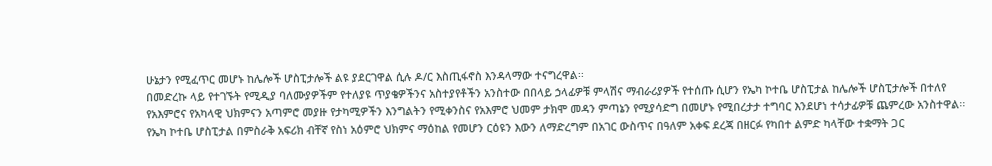ሁኔታን የሚፈጥር መሆኑ ከሌሎች ሆስፒታሎች ልዩ ያደርገዋል ሲሉ ዶ/ር እስጢፋኖስ እንዳላማው ተናግረዋል፡፡
በመድረኩ ላይ የተገኙት የሚዲያ ባለሙያዎችም የተለያዩ ጥያቄዎችንና አስተያየቶችን አንስተው በበላይ ኃላፊዎቹ ምላሽና ማብራሪያዎች የተሰጡ ሲሆን የኤካ ኮተቤ ሆስፒታል ከሌሎች ሆስፒታሎች በተለየ የአእምሮና የአካላዊ ህክምናን አጣምሮ መያዙ የታካሚዎችን እንግልትን የሚቀንስና የአእምሮ ህመም ታክሞ መዳን ምጣኔን የሚያሳድግ በመሆኑ የሚበረታታ ተግባር እንደሆነ ተሳታፊዎቹ ጨምረው አንስተዋል፡፡
የኤካ ኮተቤ ሆስፒታል በምስራቅ አፍሪክ ብቸኛ የስነ አዕምሮ ህክምና ማዕከል የመሆን ርዕዩን እውን ለማድረግም በአገር ውስጥና በዓለም አቀፍ ደረጃ በዘርፉ የካበተ ልምድ ካላቸው ተቋማት ጋር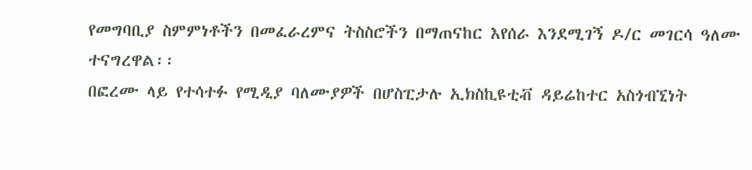የመግባቢያ ስምምነቶችን በመፈራረምና ትስስሮችን በማጠናከር እየሰራ እንደሚገኝ ዶ/ር መገርሳ ዓለሙ ተናግረዋል፡፡
በፎረሙ ላይ የተሳተፉ የሚዲያ ባለሙያዎች በሆስፒታሉ ኢክስኪዩቲቭ ዳይሬከተር አስጎብኚነት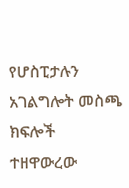የሆስፒታሉን አገልግሎት መስጫ ክፍሎች ተዘዋውረው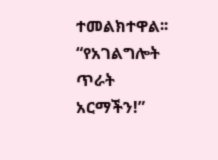ተመልክተዋል፡፡
“የአገልግሎት ጥራት አርማችን!”